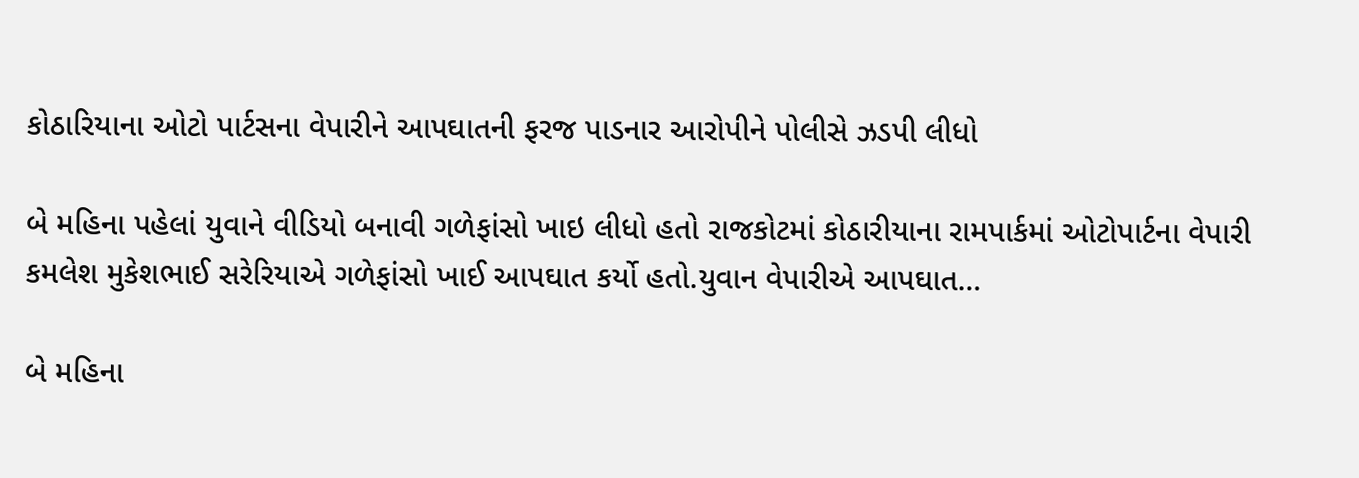કોઠારિયાના ઓટો પાર્ટસના વેપારીને આપઘાતની ફરજ પાડનાર આરોપીને પોલીસે ઝડપી લીધો

બે મહિના પહેલાં યુવાને વીડિયો બનાવી ગળેફાંસો ખાઇ લીધો હતો રાજકોટમાં કોઠારીયાના રામપાર્કમાં ઓટોપાર્ટના વેપારી કમલેશ મુકેશભાઈ સરેરિયાએ ગળેફાંસો ખાઈ આપઘાત કર્યો હતો.યુવાન વેપારીએ આપઘાત…

બે મહિના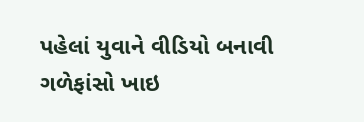પહેલાં યુવાને વીડિયો બનાવી ગળેફાંસો ખાઇ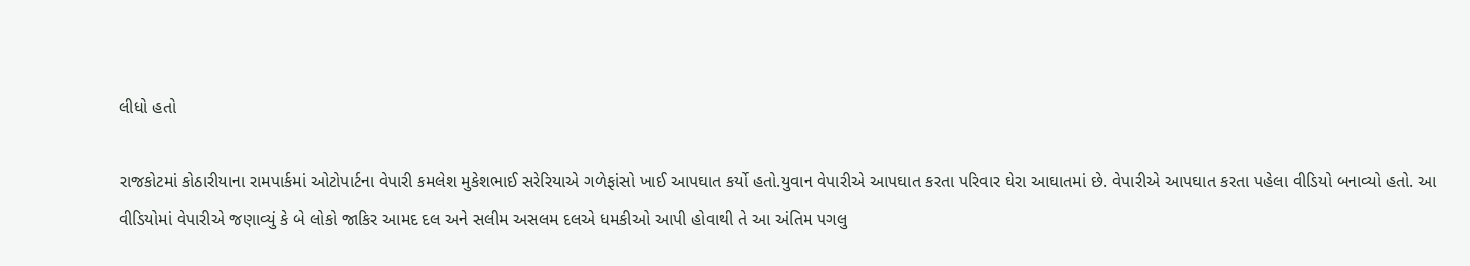લીધો હતો

રાજકોટમાં કોઠારીયાના રામપાર્કમાં ઓટોપાર્ટના વેપારી કમલેશ મુકેશભાઈ સરેરિયાએ ગળેફાંસો ખાઈ આપઘાત કર્યો હતો.યુવાન વેપારીએ આપઘાત કરતા પરિવાર ઘેરા આઘાતમાં છે. વેપારીએ આપઘાત કરતા પહેલા વીડિયો બનાવ્યો હતો. આ વીડિયોમાં વેપારીએ જણાવ્યું કે બે લોકો જાકિર આમદ દલ અને સલીમ અસલમ દલએ ધમકીઓ આપી હોવાથી તે આ અંતિમ પગલુ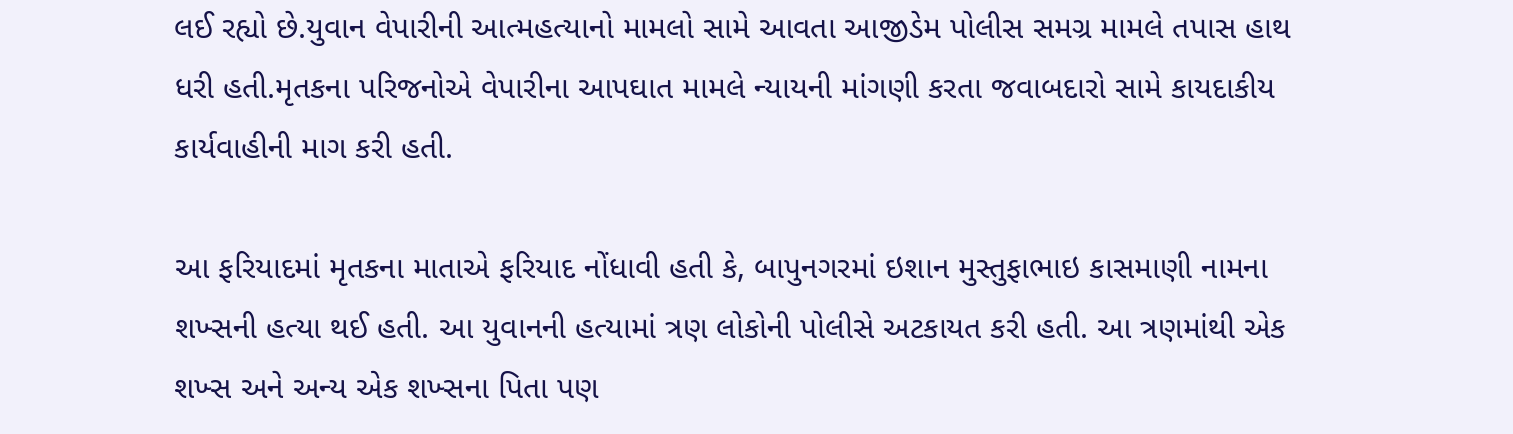લઈ રહ્યો છે.યુવાન વેપારીની આત્મહત્યાનો મામલો સામે આવતા આજીડેમ પોલીસ સમગ્ર મામલે તપાસ હાથ ધરી હતી.મૃતકના પરિજનોએ વેપારીના આપઘાત મામલે ન્યાયની માંગણી કરતા જવાબદારો સામે કાયદાકીય કાર્યવાહીની માગ કરી હતી.

આ ફરિયાદમાં મૃતકના માતાએ ફરિયાદ નોંધાવી હતી કે, બાપુનગરમાં ઇશાન મુસ્તુફાભાઇ કાસમાણી નામના શખ્સની હત્યા થઈ હતી. આ યુવાનની હત્યામાં ત્રણ લોકોની પોલીસે અટકાયત કરી હતી. આ ત્રણમાંથી એક શખ્સ અને અન્ય એક શખ્સના પિતા પણ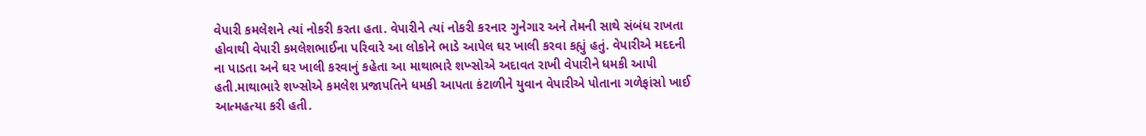વેપારી કમલેશને ત્યાં નોકરી કરતા હતા. વેપારીને ત્યાં નોકરી કરનાર ગુનેગાર અને તેમની સાથે સંબંધ રાખતા હોવાથી વેપારી કમલેશભાઈના પરિવારે આ લોકોને ભાડે આપેલ ઘર ખાલી કરવા કહ્યું હતું. વેપારીએ મદદની ના પાડતા અને ઘર ખાલી કરવાનું કહેતા આ માથાભારે શખ્સોએ અદાવત રાખી વેપારીને ધમકી આપી હતી.માથાભારે શખ્સોએ કમલેશ પ્રજાપતિને ધમકી આપતા કંટાળીને યુવાન વેપારીએ પોતાના ગળેફાંસો ખાઈ આત્મહત્યા કરી હતી.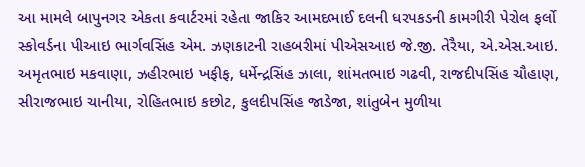આ મામલે બાપુનગર એકતા કવાર્ટરમાં રહેતા જાકિર આમદભાઈ દલની ધરપકડની કામગીરી પેરોલ ફર્લો સ્કોવર્ડના પીઆઇ ભાર્ગવસિંહ એમ. ઝણકાટની રાહબરીમાં પીએસઆઇ જે.જી. તેરૈયા, એ.એસ.આઇ. અમૃતભાઇ મકવાણા, ઝહીરભાઇ ખફીફ, ધર્મેન્દ્રસિંહ ઝાલા, શાંમતભાઇ ગઢવી, રાજદીપસિંહ ચૌહાણ, સીરાજભાઇ ચાનીયા, રોહિતભાઇ કછોટ, કુલદીપસિંહ જાડેજા, શાંતુબેન મુળીયા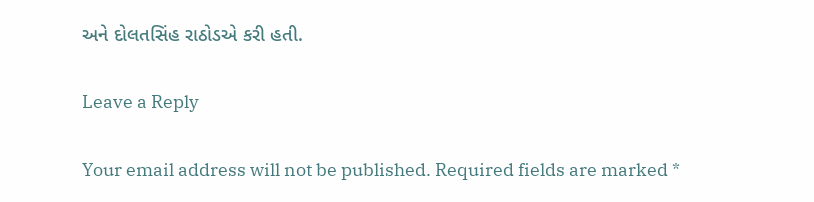અને દોલતસિંહ રાઠોડએ કરી હતી.

Leave a Reply

Your email address will not be published. Required fields are marked *